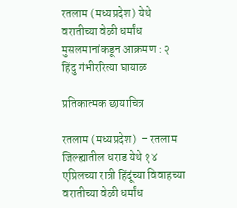रतलाम (मध्यप्रदेश) येथे वरातीच्या वेळी धर्मांध मुसलमानांकडून आक्रमण : २ हिंदु गंभीररित्या घायाळ

प्रतिकात्मक छायाचित्र

रतलाम (मध्यप्रदेश)  – रतलाम जिल्ह्यातील धराड येथे १४ एप्रिलच्या रात्री हिंदूंच्या विवाहच्या वरातीच्या वेळी धर्मांध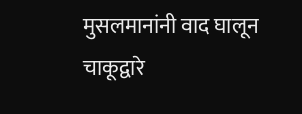मुसलमानांनी वाद घालून चाकूद्वारे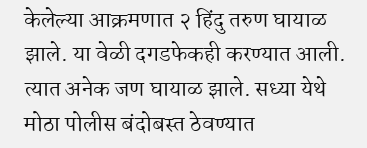केलेल्या आक्रमणात २ हिंदु तरुण घायाळ झाले. या वेळी दगडफेकही करण्यात आली. त्यात अनेक जण घायाळ झाले. सध्या येथे मोठा पोलीस बंदोबस्त ठेवण्यात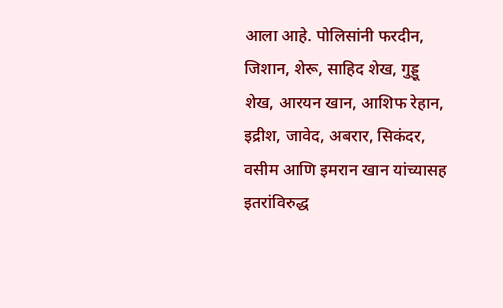आला आहे. पोलिसांनी फरदीन, जिशान, शेरू, साहिद शेख, गुड्डू शेख, आरयन खान, आशिफ रेहान, इद्रीश, जावेद, अबरार, सिकंदर, वसीम आणि इमरान खान यांच्यासह इतरांविरुद्ध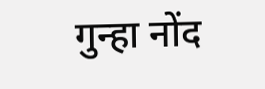गुन्हा नोंद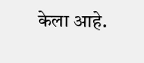केला आहे.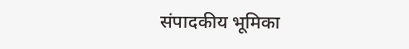संपादकीय भूमिका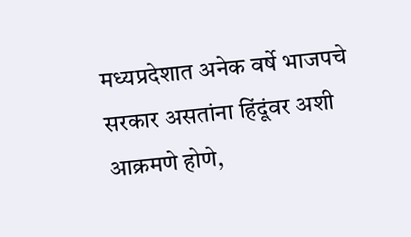मध्यप्रदेशात अनेक वर्षे भाजपचे सरकार असतांना हिंदूंवर अशी आक्रमणे होणे,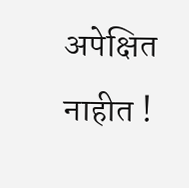अपेक्षित नाहीत !